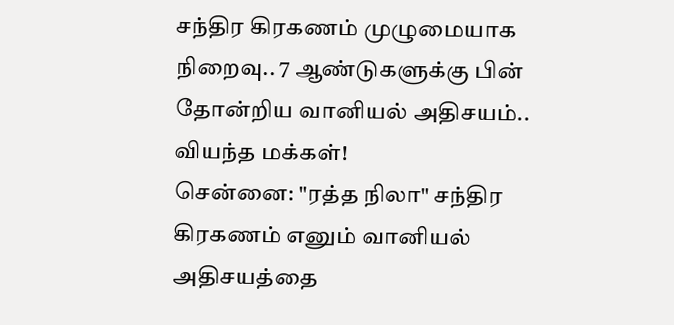சந்திர கிரகணம் முழுமையாக நிறைவு.. 7 ஆண்டுகளுக்கு பின் தோன்றிய வானியல் அதிசயம்.. வியந்த மக்கள்!
சென்னை: "ரத்த நிலா" சந்திர கிரகணம் எனும் வானியல் அதிசயத்தை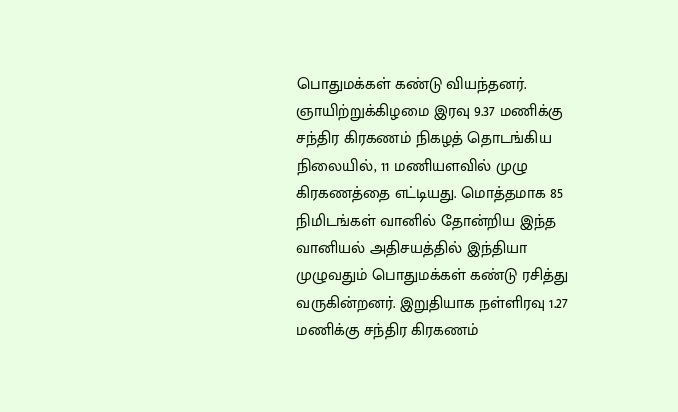பொதுமக்கள் கண்டு வியந்தனர். ஞாயிற்றுக்கிழமை இரவு 9.37 மணிக்கு சந்திர கிரகணம் நிகழத் தொடங்கிய நிலையில், 11 மணியளவில் முழு கிரகணத்தை எட்டியது. மொத்தமாக 85 நிமிடங்கள் வானில் தோன்றிய இந்த வானியல் அதிசயத்தில் இந்தியா முழுவதும் பொதுமக்கள் கண்டு ரசித்து வருகின்றனர். இறுதியாக நள்ளிரவு 1.27 மணிக்கு சந்திர கிரகணம்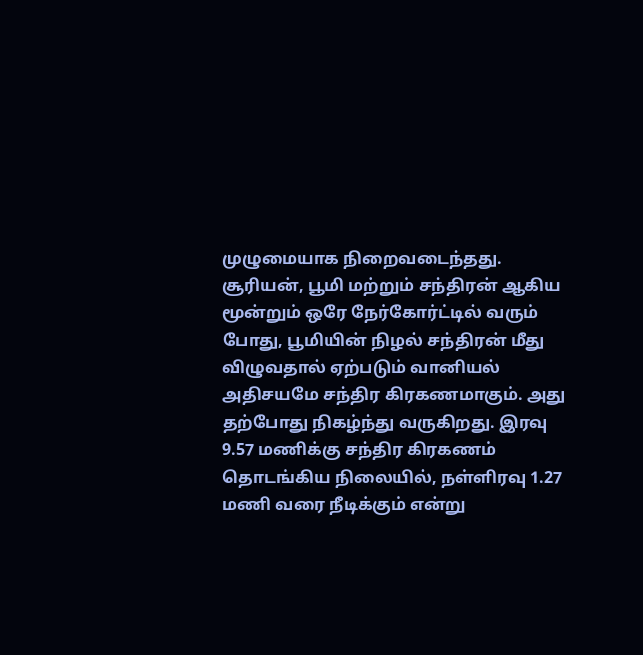முழுமையாக நிறைவடைந்தது.
சூரியன், பூமி மற்றும் சந்திரன் ஆகிய மூன்றும் ஒரே நேர்கோர்ட்டில் வரும் போது, பூமியின் நிழல் சந்திரன் மீது விழுவதால் ஏற்படும் வானியல் அதிசயமே சந்திர கிரகணமாகும். அது தற்போது நிகழ்ந்து வருகிறது. இரவு 9.57 மணிக்கு சந்திர கிரகணம் தொடங்கிய நிலையில், நள்ளிரவு 1.27 மணி வரை நீடிக்கும் என்று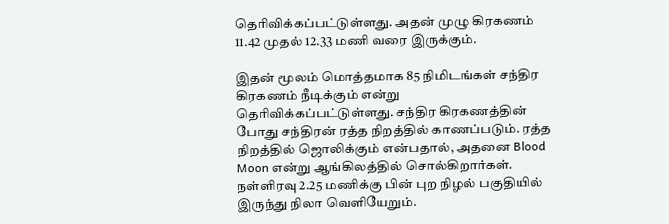தெரிவிக்கப்பட்டுள்ளது. அதன் முழு கிரகணம் 11.42 முதல் 12.33 மணி வரை இருக்கும்.

இதன் மூலம் மொத்தமாக 85 நிமிடங்கள் சந்திர கிரகணம் நீடிக்கும் என்று தெரிவிக்கப்பட்டுள்ளது. சந்திர கிரகணத்தின் போது சந்திரன் ரத்த நிறத்தில் காணப்படும். ரத்த நிறத்தில் ஜொலிக்கும் என்பதால், அதனை Blood Moon என்று ஆங்கிலத்தில் சொல்கிறார்கள். நள்ளிரவு 2.25 மணிக்கு பின் புற நிழல் பகுதியில் இருந்து நிலா வெளியேறும்.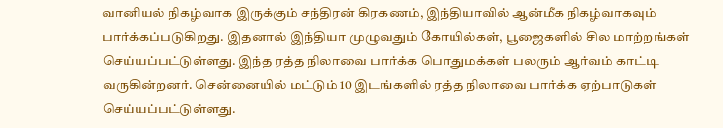வானியல் நிகழ்வாக இருக்கும் சந்திரன் கிரகணம், இந்தியாவில் ஆன்மீக நிகழ்வாகவும் பார்க்கப்படுகிறது. இதனால் இந்தியா முழுவதும் கோயில்கள், பூஜைகளில் சில மாற்றங்கள் செய்யப்பட்டுள்ளது. இந்த ரத்த நிலாவை பார்க்க பொதுமக்கள் பலரும் ஆர்வம் காட்டி வருகின்றனர். சென்னையில் மட்டும் 10 இடங்களில் ரத்த நிலாவை பார்க்க ஏற்பாடுகள் செய்யப்பட்டுள்ளது.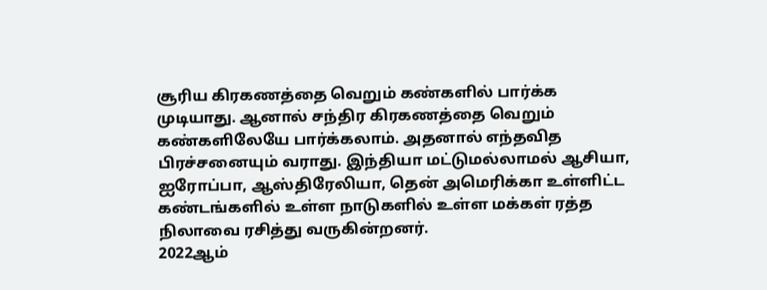சூரிய கிரகணத்தை வெறும் கண்களில் பார்க்க முடியாது. ஆனால் சந்திர கிரகணத்தை வெறும் கண்களிலேயே பார்க்கலாம். அதனால் எந்தவித பிரச்சனையும் வராது. இந்தியா மட்டுமல்லாமல் ஆசியா, ஐரோப்பா, ஆஸ்திரேலியா, தென் அமெரிக்கா உள்ளிட்ட கண்டங்களில் உள்ள நாடுகளில் உள்ள மக்கள் ரத்த நிலாவை ரசித்து வருகின்றனர்.
2022ஆம்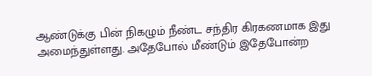ஆண்டுக்கு பின் நிகழும் நீண்ட சந்திர கிரகணமாக இது அமைந்துள்ளது. அதேபோல் மீண்டும் இதேபோன்ற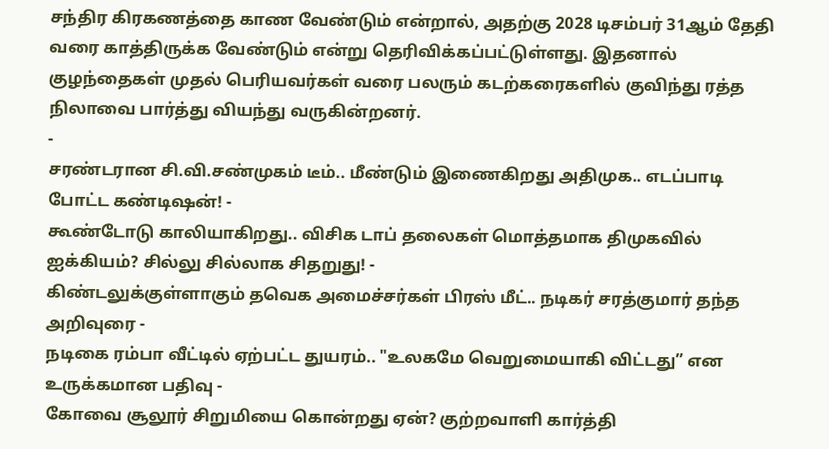சந்திர கிரகணத்தை காண வேண்டும் என்றால், அதற்கு 2028 டிசம்பர் 31ஆம் தேதி வரை காத்திருக்க வேண்டும் என்று தெரிவிக்கப்பட்டுள்ளது. இதனால் குழந்தைகள் முதல் பெரியவர்கள் வரை பலரும் கடற்கரைகளில் குவிந்து ரத்த நிலாவை பார்த்து வியந்து வருகின்றனர்.
-
சரண்டரான சி.வி.சண்முகம் டீம்.. மீண்டும் இணைகிறது அதிமுக.. எடப்பாடி போட்ட கண்டிஷன்! -
கூண்டோடு காலியாகிறது.. விசிக டாப் தலைகள் மொத்தமாக திமுகவில் ஐக்கியம்? சில்லு சில்லாக சிதறுது! -
கிண்டலுக்குள்ளாகும் தவெக அமைச்சர்கள் பிரஸ் மீட்.. நடிகர் சரத்குமார் தந்த அறிவுரை -
நடிகை ரம்பா வீட்டில் ஏற்பட்ட துயரம்.. "உலகமே வெறுமையாகி விட்டது” என உருக்கமான பதிவு -
கோவை சூலூர் சிறுமியை கொன்றது ஏன்? குற்றவாளி கார்த்தி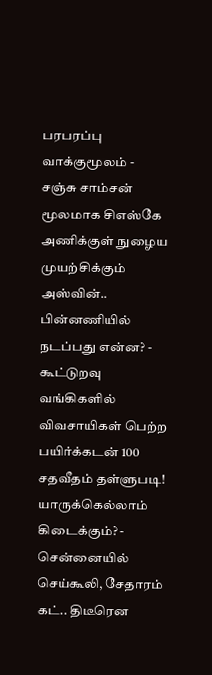பரபரப்பு வாக்குமூலம் -
சஞ்சு சாம்சன் மூலமாக சிஎஸ்கே அணிக்குள் நுழைய முயற்சிக்கும் அஸ்வின்.. பின்னணியில் நடப்பது என்ன? -
கூட்டுறவு வங்கிகளில் விவசாயிகள் பெற்ற பயிர்க்கடன் 100 சதவீதம் தள்ளுபடி! யாருக்கெல்லாம் கிடைக்கும்? -
சென்னையில் செய்கூலி, சேதாரம் கட்.. திடீரென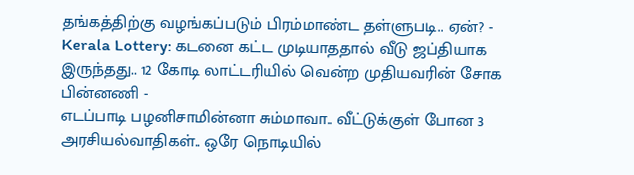தங்கத்திற்கு வழங்கப்படும் பிரம்மாண்ட தள்ளுபடி.. ஏன்? -
Kerala Lottery: கடனை கட்ட முடியாததால் வீடு ஜப்தியாக இருந்தது.. 12 கோடி லாட்டரியில் வென்ற முதியவரின் சோக பின்னணி -
எடப்பாடி பழனிசாமின்னா சும்மாவா.. வீட்டுக்குள் போன 3 அரசியல்வாதிகள்.. ஒரே நொடியில்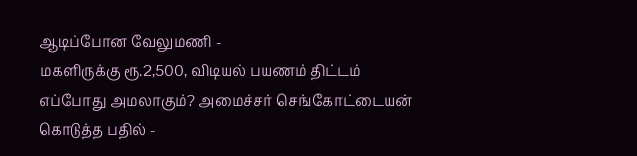ஆடிப்போன வேலுமணி -
மகளிருக்கு ரூ.2,500, விடியல் பயணம் திட்டம் எப்போது அமலாகும்? அமைச்சர் செங்கோட்டையன் கொடுத்த பதில் -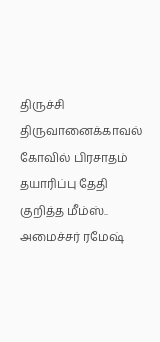திருச்சி திருவானைக்காவல் கோவில் பிரசாதம் தயாரிப்பு தேதி குறித்த மீம்ஸ்.. அமைச்சர் ரமேஷ்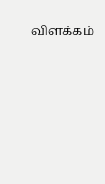விளக்கம்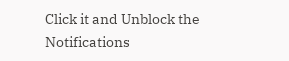Click it and Unblock the Notifications